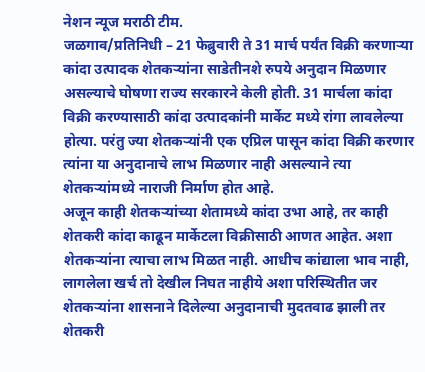नेशन न्यूज मराठी टीम.
जळगाव/प्रतिनिधी – 21 फेब्रुवारी ते 31 मार्च पर्यंत विक्री करणाऱ्या कांदा उत्पादक शेतकऱ्यांना साडेतीनशे रुपये अनुदान मिळणार असल्याचे घोषणा राज्य सरकारने केली होती. 31 मार्चला कांदा विक्री करण्यासाठी कांदा उत्पादकांनी मार्केट मध्ये रांगा लावलेल्या होत्या. परंतु ज्या शेतकऱ्यांनी एक एप्रिल पासून कांदा विक्री करणार त्यांना या अनुदानाचे लाभ मिळणार नाही असल्याने त्या शेतकऱ्यांमध्ये नाराजी निर्माण होत आहे.
अजून काही शेतकऱ्यांच्या शेतामध्ये कांदा उभा आहे, तर काही शेतकरी कांदा काढून मार्केटला विक्रीसाठी आणत आहेत. अशा शेतकऱ्यांना त्याचा लाभ मिळत नाही. आधीच कांद्याला भाव नाही, लागलेला खर्च तो देखील निघत नाहीये अशा परिस्थितीत जर शेतकऱ्यांना शासनाने दिलेल्या अनुदानाची मुदतवाढ झाली तर शेतकरी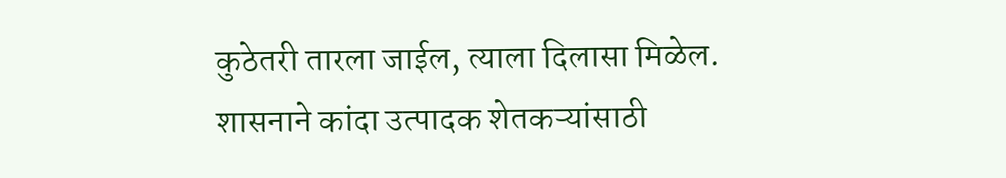कुठेतरी तारला जाईल, त्याला दिलासा मिळेल. शासनाने कांदा उत्पादक शेतकऱ्यांसाठी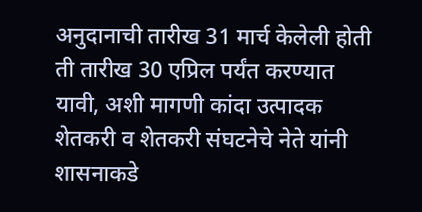अनुदानाची तारीख 31 मार्च केलेली होती ती तारीख 30 एप्रिल पर्यंत करण्यात यावी, अशी मागणी कांदा उत्पादक शेतकरी व शेतकरी संघटनेचे नेते यांनी शासनाकडे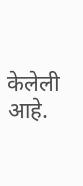केलेली आहे.